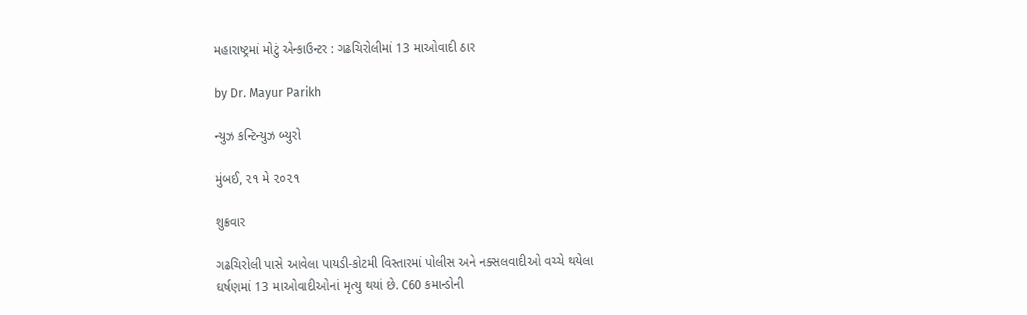મહારાષ્ટ્રમાં મોટું એન્કાઉન્ટર : ગઢચિરોલીમાં 13 માઓવાદી ઠાર

by Dr. Mayur Parikh

ન્યુઝ કન્ટિન્યુઝ બ્યુરો

મુંબઈ, ૨૧ મે ૨૦૨૧

શુક્રવાર

ગઢચિરોલી પાસે આવેલા પાયડી-કોટમી વિસ્તારમાં પોલીસ અને નક્સલવાદીઓ વચ્ચે થયેલા ઘર્ષણમાં 13 માઓવાદીઓનાં મૃત્યુ થયાં છે. C60 કમાન્ડોની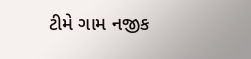ટીમે ગામ નજીક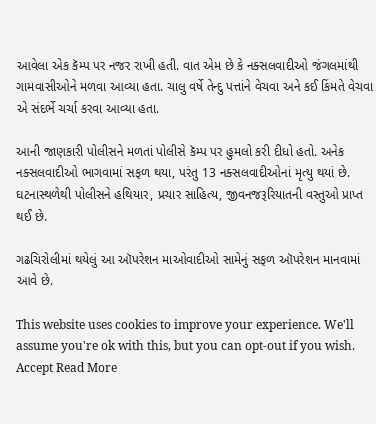આવેલા એક કૅમ્પ પર નજર રાખી હતી. વાત એમ છે કે નક્સલવાદીઓ જંગલમાંથી ગામવાસીઓને મળવા આવ્યા હતા. ચાલુ વર્ષે તેન્દુ પત્તાંને વેચવા અને કઈ કિંમતે વેચવા એ સંદર્ભે ચર્ચા કરવા આવ્યા હતા.

આની જાણકારી પોલીસને મળતાં પોલીસે કૅમ્પ પર હુમલો કરી દીધો હતો. અનેક નક્સલવાદીઓ ભાગવામાં સફળ થયા, પરંતુ 13 નક્સલવાદીઓનાં મૃત્યુ થયાં છે. ઘટનાસ્થળેથી પોલીસને હથિયાર, પ્રચાર સાહિત્ય, જીવનજરૂરિયાતની વસ્તુઓ પ્રાપ્ત થઈ છે.

ગઢચિરોલીમાં થયેલું આ ઑપરેશન માઓવાદીઓ સામેનું સફળ ઑપરેશન માનવામાં આવે છે.

This website uses cookies to improve your experience. We'll assume you're ok with this, but you can opt-out if you wish. Accept Read More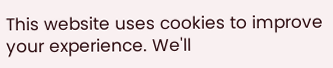This website uses cookies to improve your experience. We'll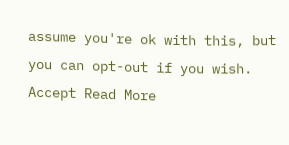assume you're ok with this, but you can opt-out if you wish. Accept Read More